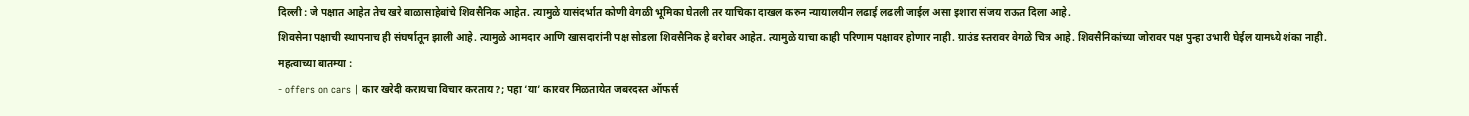दिल्ली : जे पक्षात आहेत तेच खरे बाळासाहेबांचे शिवसैनिक आहेत. त्यामुळे यासंदर्भात कोणी वेगळी भूमिका घेतली तर याचिका दाखल करुन न्यायालयीन लढाई लढली जाईल असा इशारा संजय राऊत दिला आहे.
शिवसेना पक्षाची स्थापनाच ही संघर्षातून झाली आहे. त्यामुळे आमदार आणि खासदारांनी पक्ष सोडला शिवसैनिक हे बरोबर आहेत. त्यामुळे याचा काही परिणाम पक्षावर होणार नाही. ग्राउंड स्तरावर वेगळे चित्र आहे. शिवसैनिकांच्या जोरावर पक्ष पुन्हा उभारी घेईल यामध्ये शंका नाही.
महत्वाच्या बातम्या :
- offers on cars | कार खरेदी करायचा विचार करताय?; पहा ‘या’ कारवर मिळतायेत जबरदस्त ऑफर्स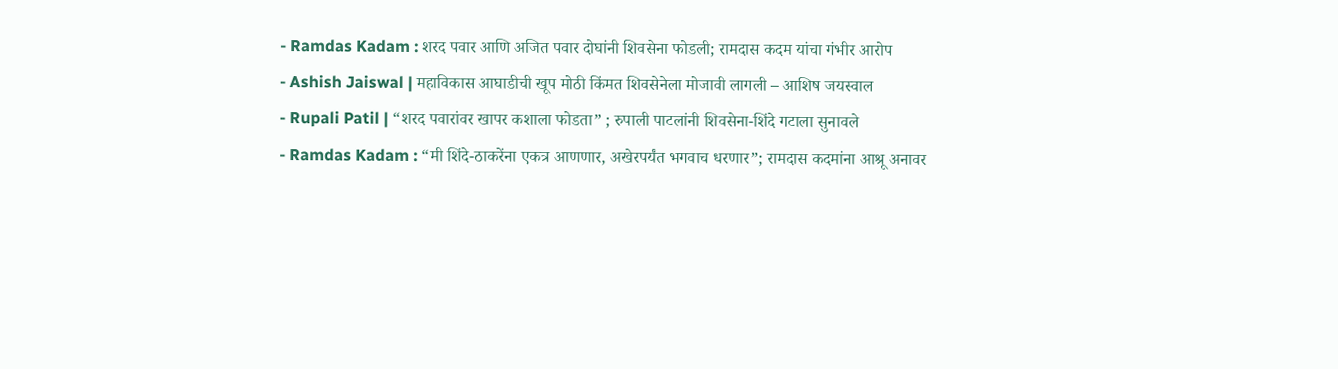- Ramdas Kadam : शरद पवार आणि अजित पवार दोघांनी शिवसेना फोडली; रामदास कदम यांचा गंभीर आरोप
- Ashish Jaiswal | महाविकास आघाडीची खूप मोठी किंमत शिवसेनेला मोजावी लागली – आशिष जयस्वाल
- Rupali Patil | “शरद पवारांवर खापर कशाला फोडता” ; रुपाली पाटलांनी शिवसेना-शिंदे गटाला सुनावले
- Ramdas Kadam : “मी शिंदे-ठाकरेंना एकत्र आणणार, अखेरपर्यंत भगवाच धरणार”; रामदास कदमांना आश्रू अनावर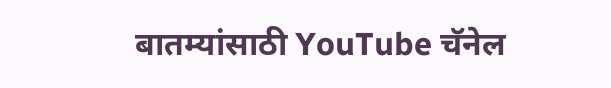बातम्यांसाठी YouTube चॅनेल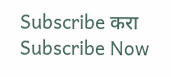Subscribe करा
Subscribe Now